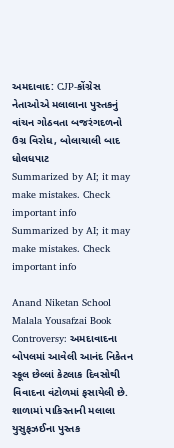અમદાવાદ: CJP-કોંગ્રેસ નેતાઓએ મલાલાના પુસ્તકનું વાંચન ગોઠવતા બજરંગદળનો ઉગ્ર વિરોધ, બોલાચાલી બાદ ધોલધપાટ
Summarized by AI; it may make mistakes. Check important info
Summarized by AI; it may make mistakes. Check important info

Anand Niketan School Malala Yousafzai Book Controversy: અમદાવાદના બોપલમાં આવેલી આનંદ નિકેતન સ્કૂલ છેલ્લાં કેટલાક દિવસોથી વિવાદના વંટોળમાં ફસાયેલી છે. શાળામાં પાકિસ્તાની મલાલા યુસુફઝઈના પુસ્તક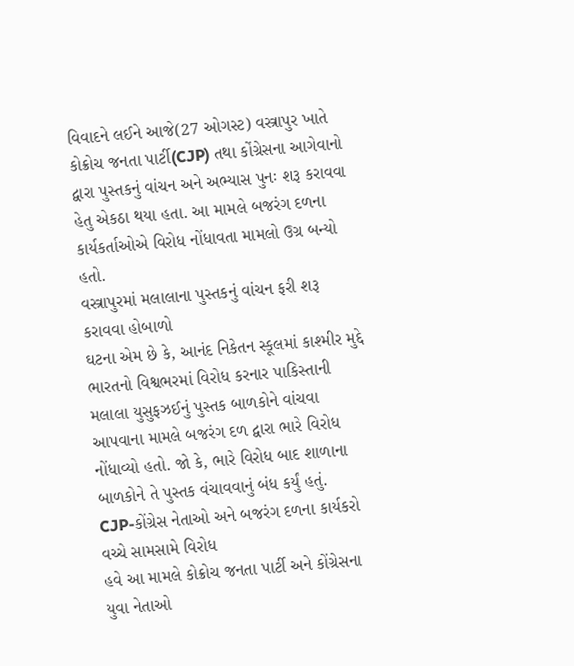વિવાદને લઈને આજે(27 ઓગસ્ટ) વસ્ત્રાપુર ખાતે કોક્રોચ જનતા પાર્ટી(CJP) તથા કોંગ્રેસના આગેવાનો દ્વારા પુસ્તકનું વાંચન અને અભ્યાસ પુનઃ શરૂ કરાવવા હેતુ એકઠા થયા હતા. આ મામલે બજરંગ દળના કાર્યકર્તાઓએ વિરોધ નોંધાવતા મામલો ઉગ્ર બન્યો હતો.
વસ્ત્રાપુરમાં મલાલાના પુસ્તકનું વાંચન ફરી શરૂ કરાવવા હોબાળો
ઘટના એમ છે કે, આનંદ નિકેતન સ્કૂલમાં કાશ્મીર મુદ્દે ભારતનો વિશ્વભરમાં વિરોધ કરનાર પાકિસ્તાની મલાલા યુસુફઝઈનું પુસ્તક બાળકોને વાંચવા આપવાના મામલે બજરંગ દળ દ્વારા ભારે વિરોધ નોંધાવ્યો હતો. જો કે, ભારે વિરોધ બાદ શાળાના બાળકોને તે પુસ્તક વંચાવવાનું બંધ કર્યું હતું.
CJP-કોંગ્રેસ નેતાઓ અને બજરંગ દળના કાર્યકરો વચ્ચે સામસામે વિરોધ
હવે આ મામલે કોક્રોચ જનતા પાર્ટી અને કોંગ્રેસના યુવા નેતાઓ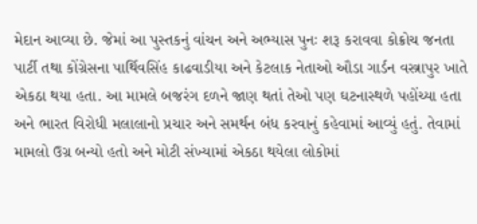મેદાન આવ્યા છે. જેમાં આ પુસ્તકનું વાંચન અને અભ્યાસ પુનઃ શરૂ કરાવવા કોક્રોચ જનતા પાર્ટી તથા કોંગ્રેસના પાર્થિવસિંહ કાઢવાડીયા અને કેટલાક નેતાઓ ઔડા ગાર્ડન વસ્ત્રાપુર ખાતે એકઠા થયા હતા. આ મામલે બજરંગ દળને જાણ થતાં તેઓ પણ ઘટનાસ્થળે પહોંચ્યા હતા અને ભારત વિરોધી મલાલાનો પ્રચાર અને સમર્થન બંધ કરવાનું કહેવામાં આવ્યું હતું. તેવામાં મામલો ઉગ્ર બન્યો હતો અને મોટી સંખ્યામાં એકઠા થયેલા લોકોમાં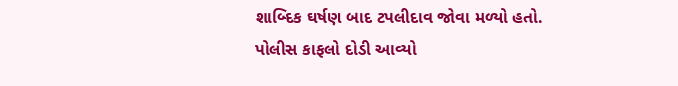શાબ્દિક ઘર્ષણ બાદ ટપલીદાવ જોવા મળ્યો હતો.
પોલીસ કાફલો દોડી આવ્યો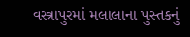વસ્ત્રાપુરમાં મલાલાના પુસ્તકનું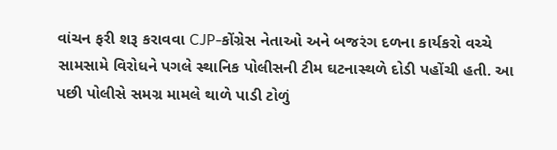વાંચન ફરી શરૂ કરાવવા CJP-કોંગ્રેસ નેતાઓ અને બજરંગ દળના કાર્યકરો વચ્ચે સામસામે વિરોધને પગલે સ્થાનિક પોલીસની ટીમ ઘટનાસ્થળે દોડી પહોંચી હતી. આ પછી પોલીસે સમગ્ર મામલે થાળે પાડી ટોળું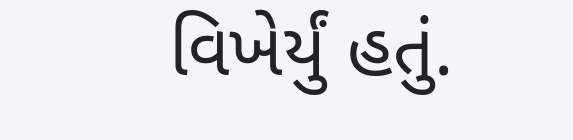વિખેર્યું હતું.